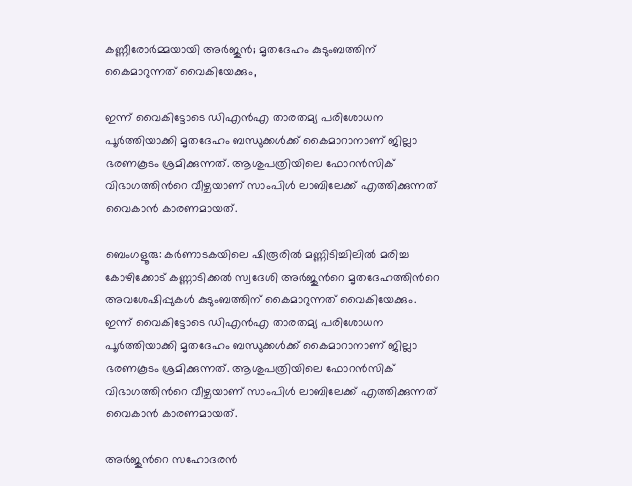കണ്ണീരോർമ്മയായി അർജുൻ; മൃതദേഹം കുടുംബത്തിന് കൈമാറുന്നത് വൈകിയേക്കും,

ഇന്ന് വൈകിട്ടോടെ ഡിഎൻഎ താരതമ്യ പരിശോധന പൂർത്തിയാക്കി മൃതദേഹം ബന്ധുക്കൾക്ക് കൈമാറാനാണ് ജില്ലാ ഭരണകൂടം ശ്രമിക്കുന്നത്. ആശുപത്രിയിലെ ഫോറൻസിക് വിഭാഗത്തിന്‍റെ വീഴ്ചയാണ് സാംപിൾ ലാബിലേക്ക് എത്തിക്കുന്നത് വൈകാൻ കാരണമായത്.

ബെംഗളൂരു: കർണാടകയിലെ ഷിരൂരിൽ മണ്ണിടിച്ചിലിൽ മരിച്ച കോഴിക്കോട് കണ്ണാടിക്കൽ സ്വദേശി അർജുന്‍റെ മൃതദേഹത്തിന്‍റെ അവശേഷിപ്പുകൾ കുടുംബത്തിന് കൈമാറുന്നത് വൈകിയേക്കും. ഇന്ന് വൈകിട്ടോടെ ഡിഎൻഎ താരതമ്യ പരിശോധന പൂർത്തിയാക്കി മൃതദേഹം ബന്ധുക്കൾക്ക് കൈമാറാനാണ് ജില്ലാ ഭരണകൂടം ശ്രമിക്കുന്നത്. ആശുപത്രിയിലെ ഫോറൻസിക് വിഭാഗത്തിന്‍റെ വീഴ്ചയാണ് സാംപിൾ ലാബിലേക്ക് എത്തിക്കുന്നത് വൈകാൻ കാരണമായത്.

അർജുന്‍റെ സഹോദരൻ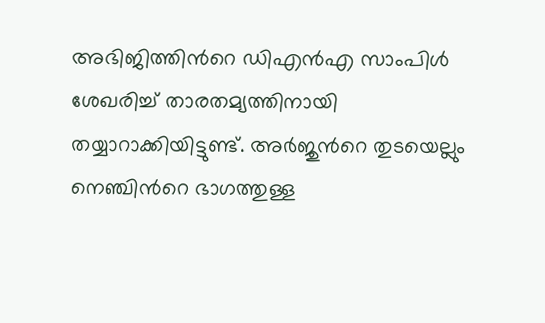അഭിജിത്തിന്‍റെ ഡിഎൻഎ സാംപിൾ ശേഖരിച്ച് താരതമ്യത്തിനായി തയ്യാറാക്കിയിട്ടുണ്ട്. അർജുന്‍റെ തുടയെല്ലും നെഞ്ചിന്‍റെ ഭാഗത്തുള്ള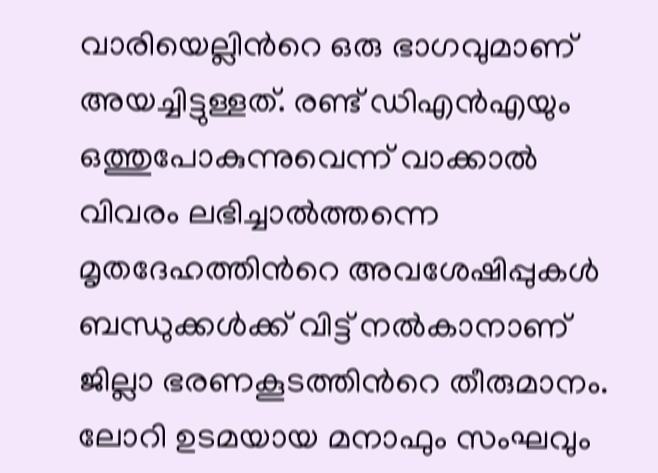വാരിയെല്ലിന്‍റെ ഒരു ഭാഗവുമാണ് അയച്ചിട്ടുള്ളത്. രണ്ട് ഡിഎൻഎയും ഒത്തുപോകുന്നുവെന്ന് വാക്കാൽ വിവരം ലഭിച്ചാൽത്തന്നെ മൃതദേഹത്തിന്‍റെ അവശേഷിപ്പുകൾ ബന്ധുക്കൾക്ക് വിട്ട് നൽകാനാണ് ജില്ലാ ഭരണകൂടത്തിന്‍റെ തീരുമാനം. ലോറി ഉടമയായ മനാഫും സംഘവും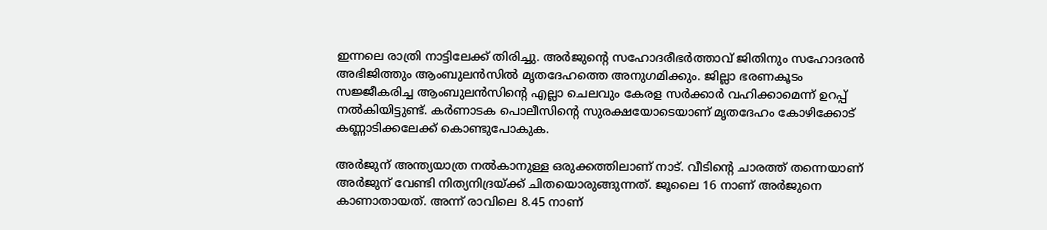ഇന്നലെ രാത്രി നാട്ടിലേക്ക് തിരിച്ചു. അർജുന്‍റെ സഹോദരീഭർത്താവ് ജിതിനും സഹോദരൻ അഭിജിത്തും ആംബുലൻസിൽ മൃതദേഹത്തെ അനുഗമിക്കും. ജില്ലാ ഭരണകൂടം സജ്ജീകരിച്ച ആംബുലൻസിന്‍റെ എല്ലാ ചെലവും കേരള സർക്കാർ വഹിക്കാമെന്ന് ഉറപ്പ് നൽകിയിട്ടുണ്ട്. കർണാടക പൊലീസിന്‍റെ സുരക്ഷയോടെയാണ് മൃതദേഹം കോഴിക്കോട് കണ്ണാടിക്കലേക്ക് കൊണ്ടുപോകുക.

അർജുന് അന്ത്യയാത്ര നൽകാനുള്ള ഒരുക്കത്തിലാണ് നാട്. വീടിൻ്റെ ചാരത്ത് തന്നെയാണ് അർജുന് വേണ്ടി നിത്യനിദ്രയ്ക്ക് ചിതയൊരുങ്ങുന്നത്. ജൂലൈ 16 നാണ് അർജുനെ കാണാതായത്. അന്ന് രാവിലെ 8.45 നാണ്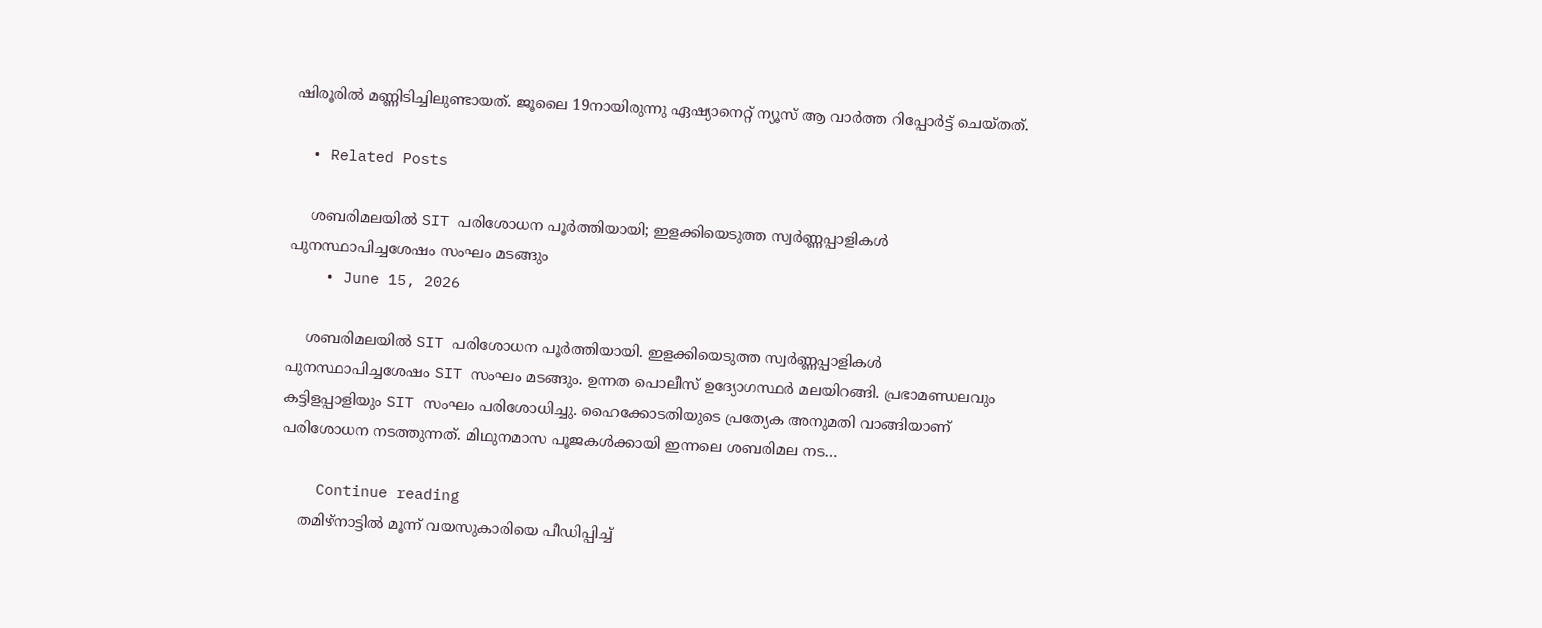ഷിരൂരിൽ മണ്ണിടിച്ചിലുണ്ടായത്. ജൂലൈ 19നായിരുന്നു ‍ഏഷ്യാനെറ്റ് ന്യൂസ് ആ വാർത്ത റിപ്പോർട്ട് ചെയ്തത്.

  • Related Posts

    ശബരിമലയിൽ SIT പരിശോധന പൂർത്തിയായി; ഇളക്കിയെടുത്ത സ്വർണ്ണപ്പാളികൾ പുനസ്ഥാപിച്ചശേഷം സംഘം മടങ്ങും
    • June 15, 2026

    ശബരിമലയിൽ SIT പരിശോധന പൂർത്തിയായി. ഇളക്കിയെടുത്ത സ്വർണ്ണപ്പാളികൾ പുനസ്ഥാപിച്ചശേഷം SIT സംഘം മടങ്ങും. ഉന്നത പൊലീസ് ഉദ്യോഗസ്ഥർ മലയിറങ്ങി. പ്രഭാമണ്ഡലവും കട്ടിളപ്പാളിയും SIT സംഘം പരിശോധിച്ചു. ഹൈക്കോടതിയുടെ പ്രത്യേക അനുമതി വാങ്ങിയാണ് പരിശോധന നടത്തുന്നത്. മിഥുനമാസ പൂജകൾക്കായി ഇന്നലെ ശബരിമല ന‍ട…

    Continue reading
    തമിഴ്‌നാട്ടില്‍ മൂന്ന് വയസുകാരിയെ പീഡിപ്പിച്ച്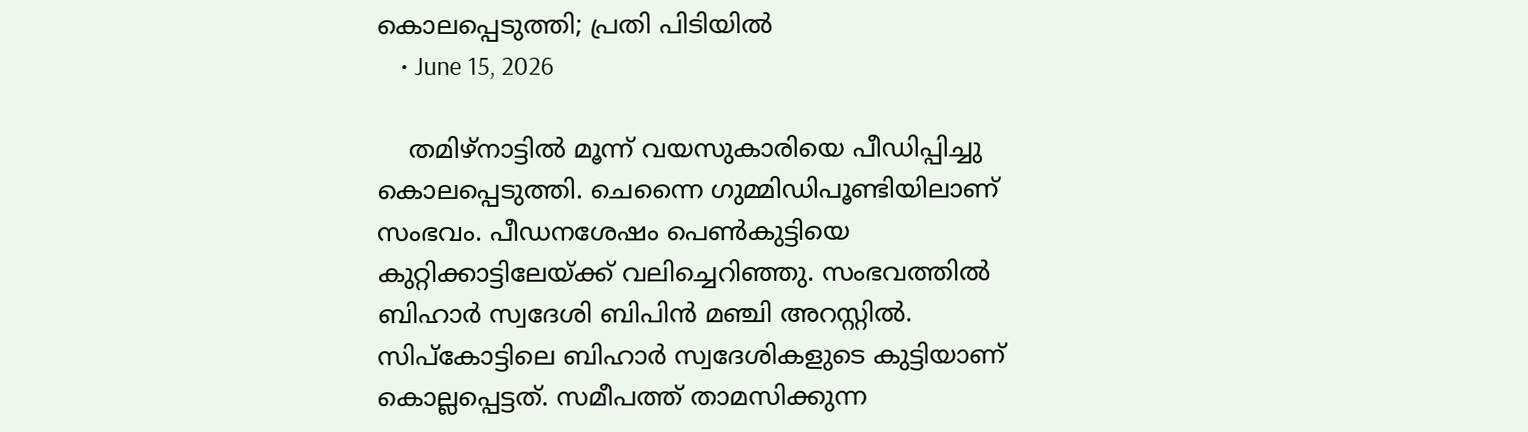കൊലപ്പെടുത്തി; പ്രതി പിടിയില്‍
    • June 15, 2026

    തമിഴ്‌നാട്ടില്‍ മൂന്ന് വയസുകാരിയെ പീഡിപ്പിച്ചു കൊലപ്പെടുത്തി. ചെന്നൈ ഗുമ്മിഡിപൂണ്ടിയിലാണ് സംഭവം. പീഡനശേഷം പെണ്‍കുട്ടിയെ കുറ്റിക്കാട്ടിലേയ്ക്ക് വലിച്ചെറിഞ്ഞു. സംഭവത്തില്‍ ബിഹാര്‍ സ്വദേശി ബിപിന്‍ മഞ്ചി അറസ്റ്റില്‍. സിപ്‌കോട്ടിലെ ബിഹാര്‍ സ്വദേശികളുടെ കുട്ടിയാണ് കൊല്ലപ്പെട്ടത്. സമീപത്ത് താമസിക്കുന്ന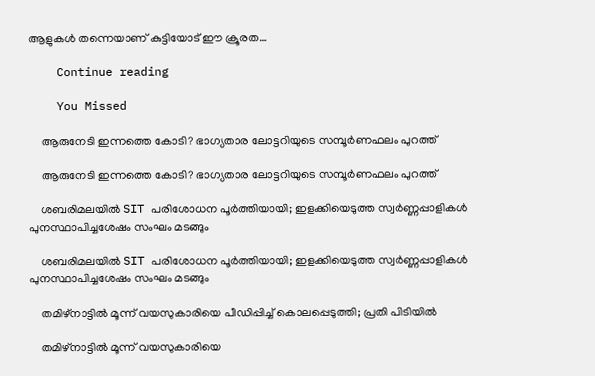ആളുകള്‍ തന്നെയാണ് കുട്ടിയോട് ഈ ക്രൂരത…

    Continue reading

    You Missed

    ആരുനേടി ഇന്നത്തെ കോടി? ഭാഗ്യതാര ലോട്ടറിയുടെ സമ്പൂര്‍ണഫലം പുറത്ത്

    ആരുനേടി ഇന്നത്തെ കോടി? ഭാഗ്യതാര ലോട്ടറിയുടെ സമ്പൂര്‍ണഫലം പുറത്ത്

    ശബരിമലയിൽ SIT പരിശോധന പൂർത്തിയായി; ഇളക്കിയെടുത്ത സ്വർണ്ണപ്പാളികൾ പുനസ്ഥാപിച്ചശേഷം സംഘം മടങ്ങും

    ശബരിമലയിൽ SIT പരിശോധന പൂർത്തിയായി; ഇളക്കിയെടുത്ത സ്വർണ്ണപ്പാളികൾ പുനസ്ഥാപിച്ചശേഷം സംഘം മടങ്ങും

    തമിഴ്‌നാട്ടില്‍ മൂന്ന് വയസുകാരിയെ പീഡിപ്പിച്ച് കൊലപ്പെടുത്തി; പ്രതി പിടിയില്‍

    തമിഴ്‌നാട്ടില്‍ മൂന്ന് വയസുകാരിയെ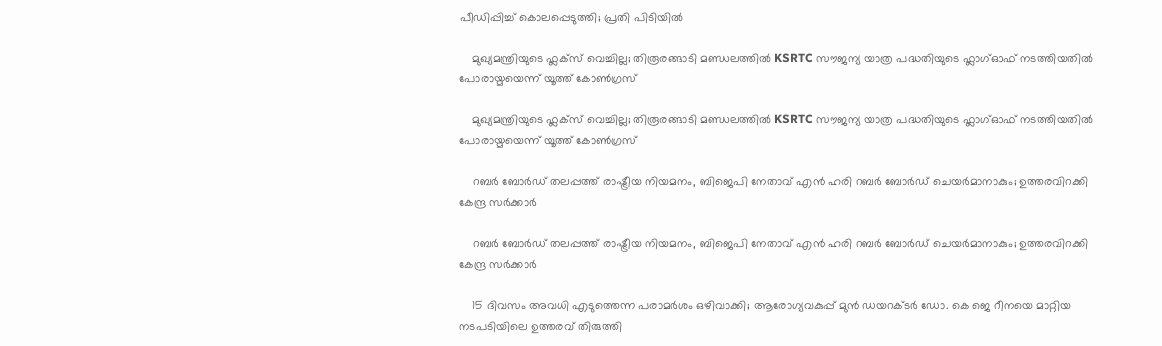പീഡിപ്പിച്ച് കൊലപ്പെടുത്തി; പ്രതി പിടിയില്‍

    മുഖ്യമന്ത്രിയുടെ ഫ്ലക്സ് വെച്ചില്ല; തിരൂരങ്ങാടി മണ്ഡലത്തിൽ KSRTC സൗജന്യ യാത്ര പദ്ധതിയുടെ ഫ്ലാഗ്ഓഫ്‌ നടത്തിയതിൽ പോരായ്മയെന്ന് യൂത്ത് കോൺഗ്രസ്

    മുഖ്യമന്ത്രിയുടെ ഫ്ലക്സ് വെച്ചില്ല; തിരൂരങ്ങാടി മണ്ഡലത്തിൽ KSRTC സൗജന്യ യാത്ര പദ്ധതിയുടെ ഫ്ലാഗ്ഓഫ്‌ നടത്തിയതിൽ പോരായ്മയെന്ന് യൂത്ത് കോൺഗ്രസ്

    റബ‍ർ ബോർഡ് തലപ്പത്ത് രാഷ്ട്രീയ നിയമനം, ബിജെപി നേതാവ് എൻ ഹരി റബർ ബോർഡ് ചെയർമാനാകും; ഉത്തരവിറക്കി കേന്ദ്ര സർക്കാർ

    റബ‍ർ ബോർഡ് തലപ്പത്ത് രാഷ്ട്രീയ നിയമനം, ബിജെപി നേതാവ് എൻ ഹരി റബർ ബോർഡ് ചെയർമാനാകും; ഉത്തരവിറക്കി കേന്ദ്ര സർക്കാർ

    15 ദിവസം അവധി എടുത്തെന്ന പരാമര്‍ശം ഒഴിവാക്കി; ആരോഗ്യവകുപ്പ് മുന്‍ ഡയറക്ടര്‍ ഡോ. കെ ജെ റീനയെ മാറ്റിയ നടപടിയിലെ ഉത്തരവ് തിരുത്തി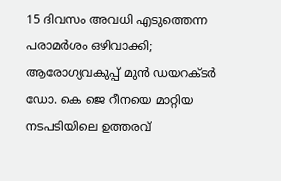15 ദിവസം അവധി എടുത്തെന്ന പരാമര്‍ശം ഒഴിവാക്കി; ആരോഗ്യവകുപ്പ് മുന്‍ ഡയറക്ടര്‍ ഡോ. കെ ജെ റീനയെ മാറ്റിയ നടപടിയിലെ ഉത്തരവ്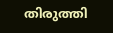തിരുത്തി